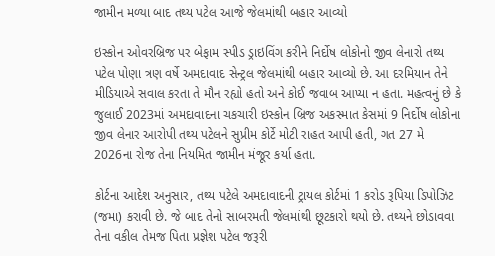જામીન મળ્યા બાદ તથ્ય પટેલ આજે જેલમાંથી બહાર આવ્યો

ઇસ્કોન ઓવરબ્રિજ પર બેફામ સ્પીડ ડ્રાઇવિંગ કરીને નિર્દોષ લોકોનો જીવ લેનારો તથ્ય પટેલ પોણા ત્રણ વર્ષે અમદાવાદ સેન્ટ્રલ જેલમાંથી બહાર આવ્યો છે. આ દરમિયાન તેને મીડિયાએ સવાલ કરતા તે મૌન રહ્યો હતો અને કોઈ જવાબ આપ્યા ન હતા. મહત્વનું છે કે જુલાઈ 2023માં અમદાવાદના ચકચારી ઇસ્કોન બ્રિજ અકસ્માત કેસમાં 9 નિર્દોષ લોકોના જીવ લેનાર આરોપી તથ્ય પટેલને સુપ્રીમ કોર્ટે મોટી રાહત આપી હતી, ગત 27 મે 2026ના રોજ તેના નિયમિત જામીન મંજૂર કર્યા હતા.

કોર્ટના આદેશ અનુસાર, તથ્ય પટેલે અમદાવાદની ટ્રાયલ કોર્ટમાં 1 કરોડ રૂપિયા ડિપોઝિટ (જમા) કરાવી છે. જે બાદ તેનો સાબરમતી જેલમાંથી છૂટકારો થયો છે. તથ્યને છોડાવવા તેના વકીલ તેમજ પિતા પ્રજ્ઞેશ પટેલ જરૂરી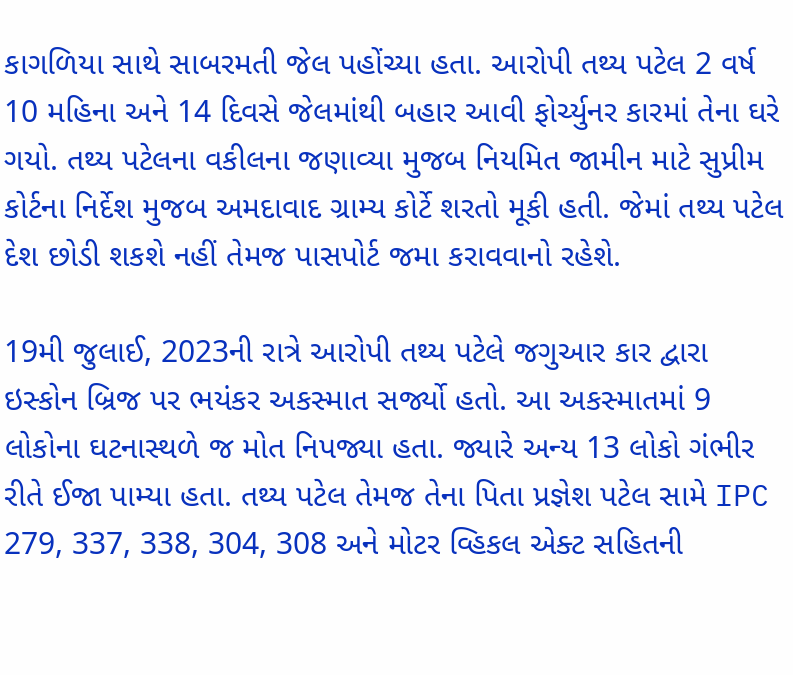કાગળિયા સાથે સાબરમતી જેલ પહોંચ્યા હતા. આરોપી તથ્ય પટેલ 2 વર્ષ 10 મહિના અને 14 દિવસે જેલમાંથી બહાર આવી ફોર્ચ્યુનર કારમાં તેના ઘરે ગયો. તથ્ય પટેલના વકીલના જણાવ્યા મુજબ નિયમિત જામીન માટે સુપ્રીમ કોર્ટના નિર્દેશ મુજબ અમદાવાદ ગ્રામ્ય કોર્ટે શરતો મૂકી હતી. જેમાં તથ્ય પટેલ દેશ છોડી શકશે નહીં તેમજ પાસપોર્ટ જમા કરાવવાનો રહેશે.

19મી જુલાઈ, 2023ની રાત્રે આરોપી તથ્ય પટેલે જગુઆર કાર દ્વારા ઇસ્કોન બ્રિજ પર ભયંકર અકસ્માત સર્જ્યો હતો. આ અકસ્માતમાં 9 લોકોના ઘટનાસ્થળે જ મોત નિપજ્યા હતા. જ્યારે અન્ય 13 લોકો ગંભીર રીતે ઈજા પામ્યા હતા. તથ્ય પટેલ તેમજ તેના પિતા પ્રજ્ઞેશ પટેલ સામે IPC 279, 337, 338, 304, 308 અને મોટર વ્હિકલ એક્ટ સહિતની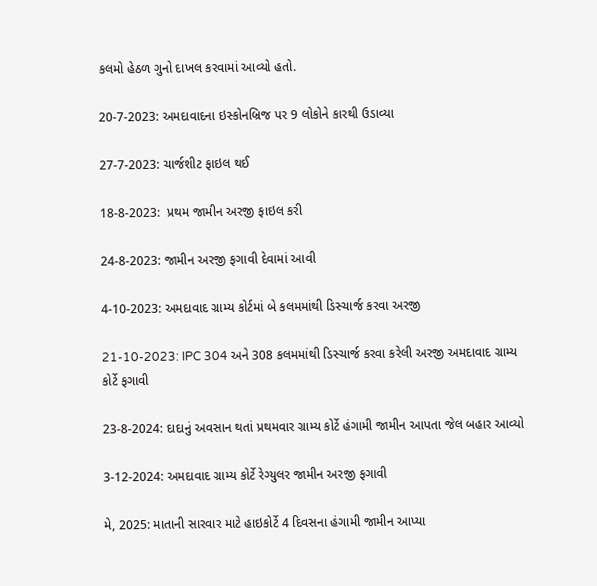કલમો હેઠળ ગુનો દાખલ કરવામાં આવ્યો હતો.

20-7-2023: અમદાવાદના ઇસ્કોનબ્રિજ પર 9 લોકોને કારથી ઉડાવ્યા

27-7-2023: ચાર્જશીટ ફાઇલ થઈ

18-8-2023:  પ્રથમ જામીન અરજી ફાઇલ કરી

24-8-2023: જામીન અરજી ફગાવી દેવામાં આવી

4-10-2023: અમદાવાદ ગ્રામ્ય કોર્ટમાં બે કલમમાંથી ડિસ્ચાર્જ કરવા અરજી

21-10-2023: IPC 304 અને 308 કલમમાંથી ડિસ્ચાર્જ કરવા કરેલી અરજી અમદાવાદ ગ્રામ્ય કોર્ટે ફગાવી

23-8-2024: દાદાનું અવસાન થતાં પ્રથમવાર ગ્રામ્ય કોર્ટે હંગામી જામીન આપતા જેલ બહાર આવ્યો

3-12-2024: અમદાવાદ ગ્રામ્ય કોર્ટે રેગ્યુલર જામીન અરજી ફગાવી

મે, 2025: માતાની સારવાર માટે હાઇકોર્ટે 4 દિવસના હંગામી જામીન આપ્યા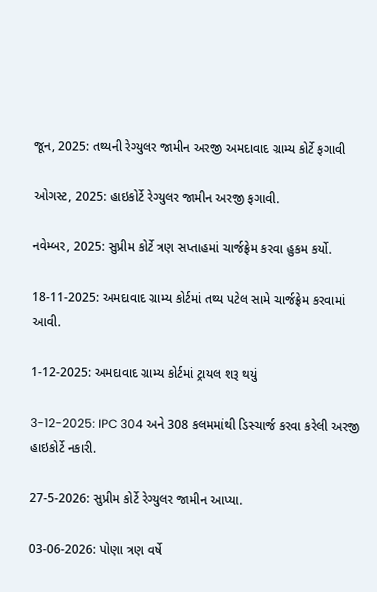જૂન, 2025: તથ્યની રેગ્યુલર જામીન અરજી અમદાવાદ ગ્રામ્ય કોર્ટે ફગાવી

ઓગસ્ટ, 2025: હાઇકોર્ટે રેગ્યુલર જામીન અરજી ફગાવી.

નવેમ્બર, 2025: સુપ્રીમ કોર્ટે ત્રણ સપ્તાહમાં ચાર્જફ્રેમ કરવા હુકમ કર્યો.

18-11-2025: અમદાવાદ ગ્રામ્ય કોર્ટમાં તથ્ય પટેલ સામે ચાર્જફ્રેમ કરવામાં આવી.

1-12-2025: અમદાવાદ ગ્રામ્ય કોર્ટમાં ટ્રાયલ શરૂ થયું

3-12-2025: IPC 304 અને 308 કલમમાંથી ડિસ્ચાર્જ કરવા કરેલી અરજી હાઇકોર્ટે નકારી.

27-5-2026: સુપ્રીમ કોર્ટે રેગ્યુલર જામીન આપ્યા.

03-06-2026: પોણા ત્રણ વર્ષે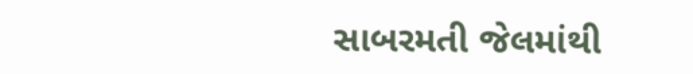સાબરમતી જેલમાંથી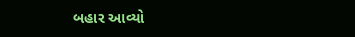બહાર આવ્યો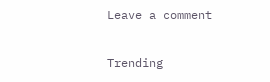Leave a comment

Trending